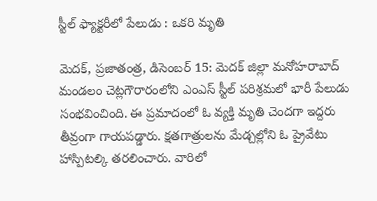స్టీల్ ఫ్యాక్టరీలో పేలుడు : ఒకరి మృతి

మెదక్, ప్రజాతంత్ర, డిసెంబర్ 15: మెదక్ జిల్లా మనోహరాబాద్ మండలం చెట్లగౌరారంలోని ఎంఎస్ స్టీల్ పరిశ్రమలో భారీ పేలుడు సంభవించింది. ఈ ప్రమాదంలో ఓ వ్యక్తి మృతి చెందగా ఇద్దరు తీవ్రంగా గాయపడ్డారు. క్షతగాత్రులను మేడ్చల్లోని ఓ ప్రైవేటు హాస్పిటల్కి తరలించారు. వారిలో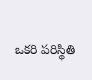ఒకరి పరిస్థితి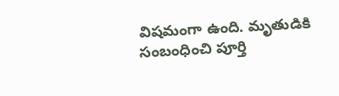విషమంగా ఉంది. మృతుడికి సంబంధించి పూర్తి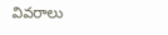వివరాలు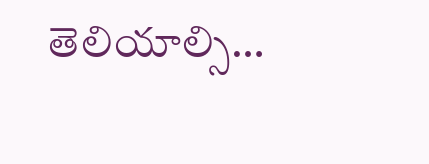తెలియాల్సి…